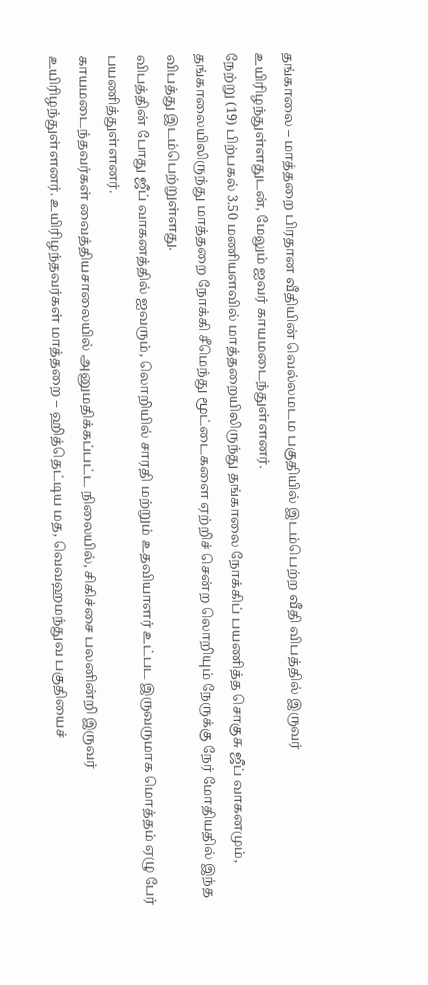தங்காலை – மாத்தறை பிரதான வீதியின் வெல்லமடம பகுதியில் இடம்பெற்ற வீதி விபத்தில் இருவர் உயிரிழந்துள்ளதுடன், மேலும் ஐவர் காயமடைந்துள்ளனர்.
நேற்று (19) பிற்பகல் 3.50 மணியளவில் மாத்தறையிலிருந்து தங்காலை நோக்கிப் பயணித்த சொகுசு ஜீப் வாகனமும், தங்காலையிலிருந்து மாத்தறை நோக்கி சீமெந்து மூட்டைகளை ஏற்றிச் சென்ற லொறியும் நேருக்கு நேர் மோதியதில் இந்த விபத்து இடம்பெற்றுள்ளது.
விபத்தின் போது ஜீப் வாகனத்தில் ஐவரும், லொறியில் சாரதி மற்றும் உதவியாளர் உட்பட இருவருமாக மொத்தம் ஏழு பேர் பயணித்துள்ளனர்.
காயமடைந்தவர்கள் வைத்தியசாலையில் அனுமதிக்கப்பட்ட நிலையில், சிகிச்சை பலனின்றி இருவர் உயிரிழந்துள்ளனர். உயிரிழந்தவர்கள் மாத்தறை – ஹித்தெட்டிய மத, வெவஹமந்துவ பகுதியைச்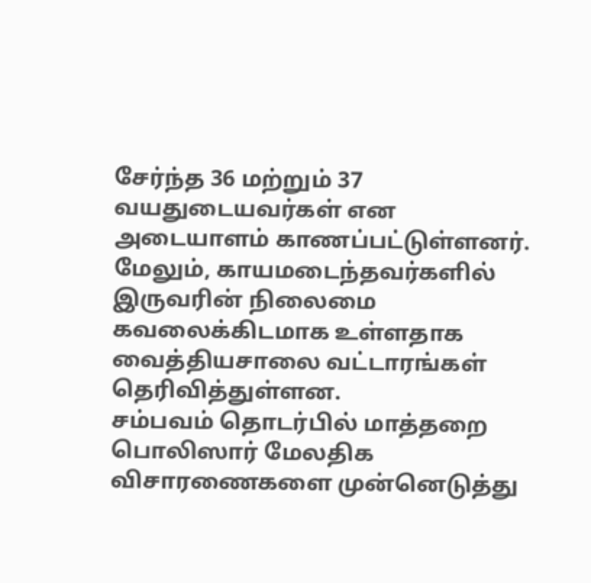சேர்ந்த 36 மற்றும் 37 வயதுடையவர்கள் என அடையாளம் காணப்பட்டுள்ளனர்.
மேலும், காயமடைந்தவர்களில் இருவரின் நிலைமை கவலைக்கிடமாக உள்ளதாக வைத்தியசாலை வட்டாரங்கள் தெரிவித்துள்ளன.
சம்பவம் தொடர்பில் மாத்தறை பொலிஸார் மேலதிக விசாரணைகளை முன்னெடுத்து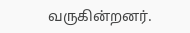வருகின்றனர்.